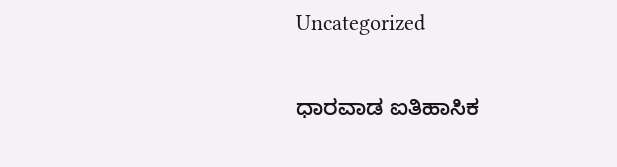Uncategorized

ಧಾರವಾಡ ಐತಿಹಾಸಿಕ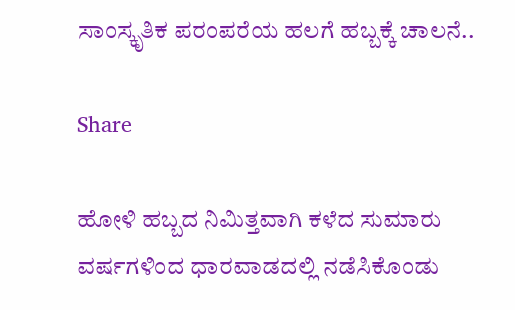ಸಾಂಸ್ಕೃತಿಕ ಪರಂಪರೆಯ ಹಲಗೆ ಹಬ್ಬಕ್ಕೆ ಚಾಲನೆ..

Share

ಹೋಳಿ ಹಬ್ಬದ ನಿಮಿತ್ತವಾಗಿ ಕಳೆದ ಸುಮಾರು ವರ್ಷಗಳಿಂದ ಧಾರವಾಡದಲ್ಲಿ ನಡೆಸಿಕೊಂಡು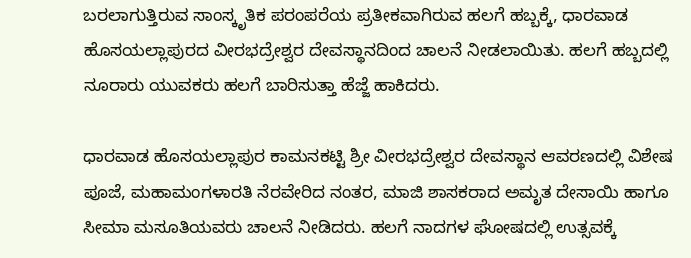ಬರಲಾಗುತ್ತಿರುವ ಸಾಂಸ್ಕೃತಿಕ ಪರಂಪರೆಯ ಪ್ರತೀಕವಾಗಿರುವ ಹಲಗೆ ಹಬ್ಬಕ್ಕೆ, ಧಾರವಾಡ ಹೊಸಯಲ್ಲಾಪುರದ ವೀರಭದ್ರೇಶ್ವರ ದೇವಸ್ಥಾನದಿಂದ ಚಾಲನೆ ನೀಡಲಾಯಿತು. ಹಲಗೆ ಹಬ್ಬದಲ್ಲಿ ನೂರಾರು ಯುವಕರು ಹಲಗೆ ಬಾರಿಸುತ್ತಾ ಹೆಜ್ಜೆ ಹಾಕಿದರು.

ಧಾರವಾಡ ಹೊಸಯಲ್ಲಾಪುರ ಕಾಮನಕಟ್ಟಿ ಶ್ರೀ ವೀರಭದ್ರೇಶ್ವರ ದೇವಸ್ಥಾನ ಆವರಣದಲ್ಲಿ ವಿಶೇಷ ಪೂಜೆ, ಮಹಾಮಂಗಳಾರತಿ ನೆರವೇರಿದ ನಂತರ, ಮಾಜಿ ಶಾಸಕರಾದ ಅಮೃತ ದೇಸಾಯಿ ಹಾಗೂ ಸೀಮಾ ಮಸೂತಿಯವರು ಚಾಲನೆ ನೀಡಿದರು. ಹಲಗೆ ನಾದಗಳ ಘೋಷದಲ್ಲಿ ಉತ್ಸವಕ್ಕೆ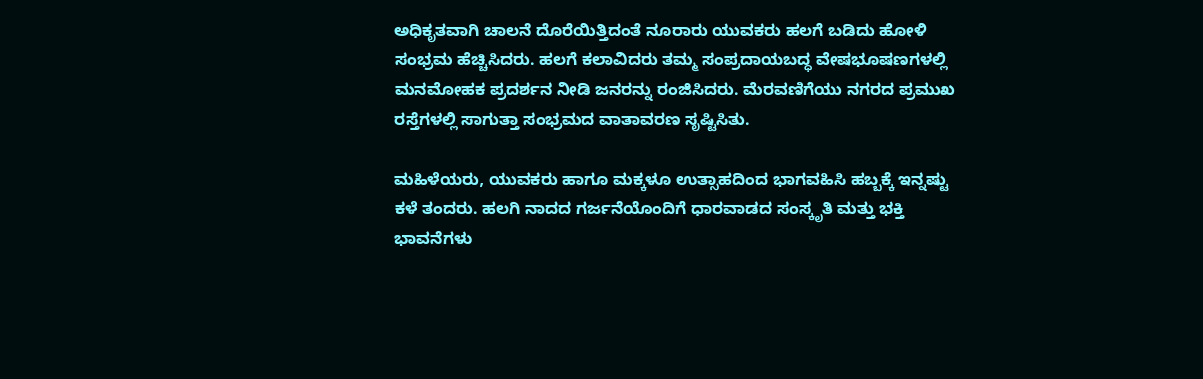ಅಧಿಕೃತವಾಗಿ ಚಾಲನೆ ದೊರೆಯಿತ್ತಿದಂತೆ ನೂರಾರು ಯುವಕರು ಹಲಗೆ ಬಡಿದು ಹೋಳಿ ಸಂಭ್ರಮ ಹೆಚ್ಚಿಸಿದರು. ಹಲಗೆ ಕಲಾವಿದರು ತಮ್ಮ ಸಂಪ್ರದಾಯಬದ್ಧ ವೇಷಭೂಷಣಗಳಲ್ಲಿ ಮನಮೋಹಕ ಪ್ರದರ್ಶನ ನೀಡಿ ಜನರನ್ನು ರಂಜಿಸಿದರು. ಮೆರವಣಿಗೆಯು ನಗರದ ಪ್ರಮುಖ ರಸ್ತೆಗಳಲ್ಲಿ ಸಾಗುತ್ತಾ ಸಂಭ್ರಮದ ವಾತಾವರಣ ಸೃಷ್ಟಿಸಿತು.

ಮಹಿಳೆಯರು, ಯುವಕರು ಹಾಗೂ ಮಕ್ಕಳೂ ಉತ್ಸಾಹದಿಂದ ಭಾಗವಹಿಸಿ ಹಬ್ಬಕ್ಕೆ ಇನ್ನಷ್ಟು ಕಳೆ ತಂದರು. ಹಲಗಿ ನಾದದ ಗರ್ಜನೆಯೊಂದಿಗೆ ಧಾರವಾಡದ ಸಂಸ್ಕೃತಿ ಮತ್ತು ಭಕ್ತಿ ಭಾವನೆಗಳು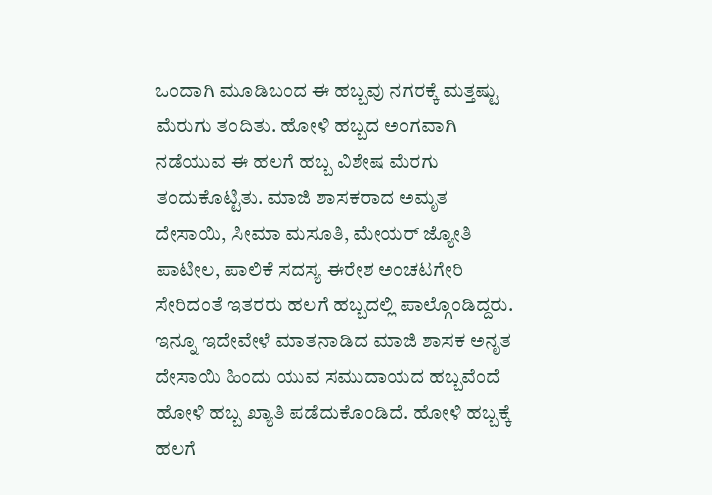ಒಂದಾಗಿ ಮೂಡಿಬಂದ ಈ ಹಬ್ಬವು ನಗರಕ್ಕೆ ಮತ್ತಷ್ಟು ಮೆರುಗು ತಂದಿತು. ಹೋಳಿ ಹಬ್ಬದ ಅಂಗವಾಗಿ ನಡೆಯುವ ಈ ಹಲಗೆ ಹಬ್ಬ ವಿಶೇಷ ಮೆರಗು ತಂದುಕೊಟ್ಟಿತು. ಮಾಜಿ ಶಾಸಕರಾದ ಅಮೃತ ದೇಸಾಯಿ, ಸೀಮಾ ಮಸೂತಿ, ಮೇಯರ್ ಜ್ಯೋತಿ ಪಾಟೀಲ, ಪಾಲಿಕೆ ಸದಸ್ಯ ಈರೇಶ ಅಂಚಟಗೇರಿ ಸೇರಿದಂತೆ ಇತರರು ಹಲಗೆ ಹಬ್ಬದಲ್ಲಿ ಪಾಲ್ಗೊಂಡಿದ್ದರು. ಇನ್ನೂ ಇದೇವೇಳೆ ಮಾತನಾಡಿದ ಮಾಜಿ ಶಾಸಕ ಅನೃತ ದೇಸಾಯಿ ಹಿಂದು ಯುವ ಸಮುದಾಯದ ಹಬ್ಬವೆಂದೆ ಹೋಳಿ ಹಬ್ಬ ಖ್ಯಾತಿ ಪಡೆದುಕೊಂಡಿದೆ. ಹೋಳಿ ಹಬ್ಬಕ್ಕೆ ಹಲಗೆ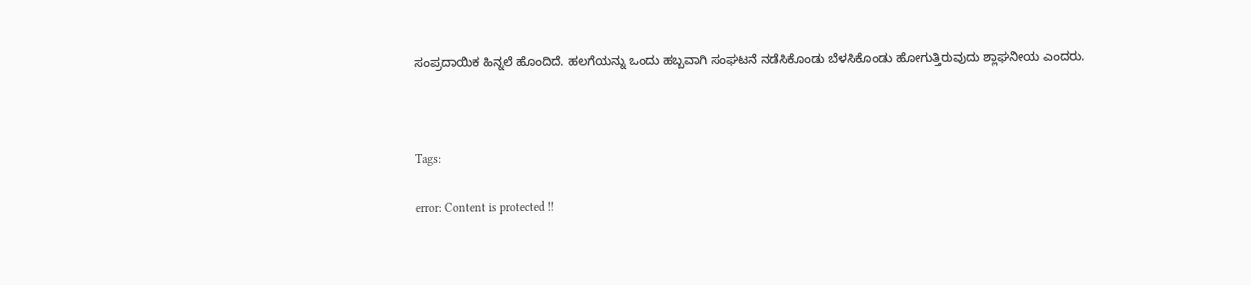ಸಂಪ್ರದಾಯಿಕ ಹಿನ್ನಲೆ ಹೊಂದಿದೆ. ಹಲಗೆಯನ್ನು ಒಂದು ಹಬ್ಬವಾಗಿ ಸಂಘಟನೆ ನಡೆಸಿಕೊಂಡು ಬೆಳಸಿಕೊಂಡು ಹೋಗುತ್ತಿರುವುದು ಶ್ಲಾಘನೀಯ ಎಂದರು.



Tags:

error: Content is protected !!